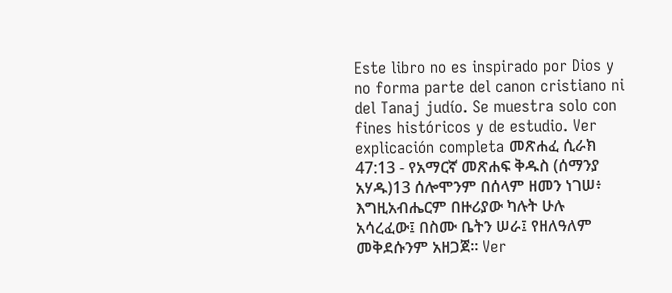Este libro no es inspirado por Dios y no forma parte del canon cristiano ni del Tanaj judío. Se muestra solo con fines históricos y de estudio. Ver explicación completa መጽሐፈ ሲራክ 47:13 - የአማርኛ መጽሐፍ ቅዱስ (ሰማንያ አሃዱ)13 ሰሎሞንም በሰላም ዘመን ነገሠ፥ እግዚአብሔርም በዙሪያው ካሉት ሁሉ አሳረፈው፤ በስሙ ቤትን ሠራ፤ የዘለዓለም መቅደሱንም አዘጋጀ። Ver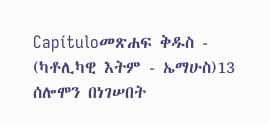Capítuloመጽሐፍ ቅዱስ - (ካቶሊካዊ እትም - ኤማሁስ)13 ሰሎሞን በነገሠበት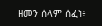ዘመን ሰላም ሰፈነ፥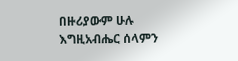በዙሪያውም ሁሉ እግዚአብሔር ሰላምን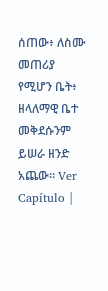ሰጠው፥ ለስሙ መጠሪያ የሚሆን ቤት፥ ዘላለማዊ ቤተ መቅደሱንም ይሠራ ዘንድ አጨው። Ver Capítulo |